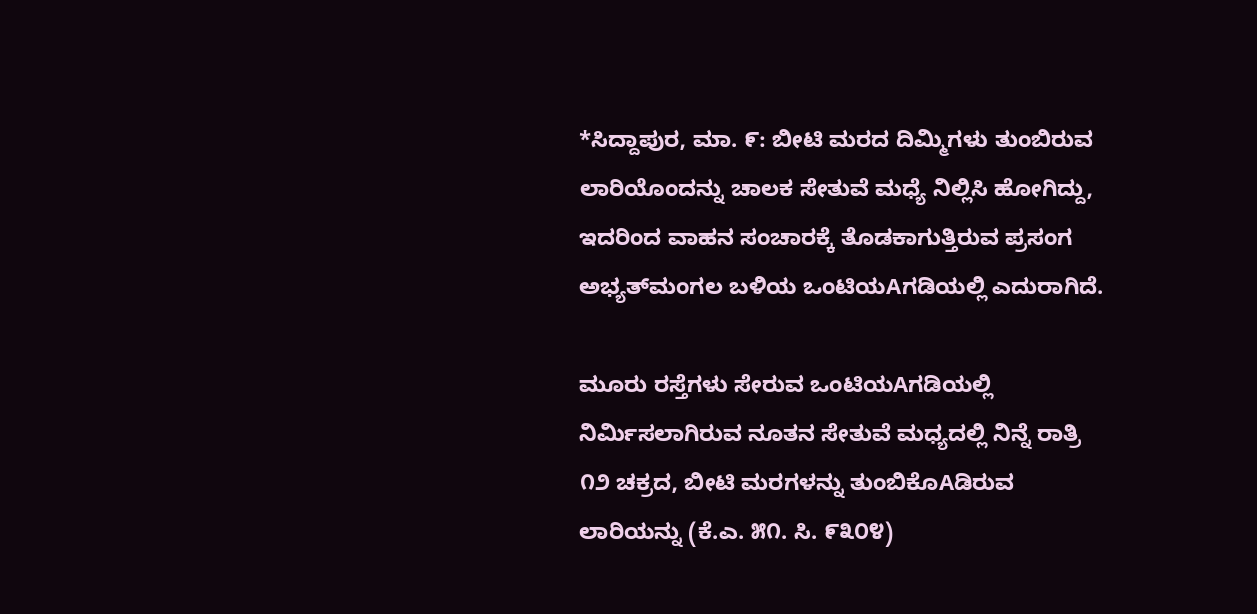*ಸಿದ್ದಾಪುರ, ಮಾ. ೯: ಬೀಟಿ ಮರದ ದಿಮ್ಮಿಗಳು ತುಂಬಿರುವ ಲಾರಿಯೊಂದನ್ನು ಚಾಲಕ ಸೇತುವೆ ಮಧ್ಯೆ ನಿಲ್ಲಿಸಿ ಹೋಗಿದ್ದು, ಇದರಿಂದ ವಾಹನ ಸಂಚಾರಕ್ಕೆ ತೊಡಕಾಗುತ್ತಿರುವ ಪ್ರಸಂಗ ಅಭ್ಯತ್‌ಮಂಗಲ ಬಳಿಯ ಒಂಟಿಯAಗಡಿಯಲ್ಲಿ ಎದುರಾಗಿದೆ.

ಮೂರು ರಸ್ತೆಗಳು ಸೇರುವ ಒಂಟಿಯAಗಡಿಯಲ್ಲಿ ನಿರ್ಮಿಸಲಾಗಿರುವ ನೂತನ ಸೇತುವೆ ಮಧ್ಯದಲ್ಲಿ ನಿನ್ನೆ ರಾತ್ರಿ ೧೨ ಚಕ್ರದ, ಬೀಟಿ ಮರಗಳನ್ನು ತುಂಬಿಕೊAಡಿರುವ ಲಾರಿಯನ್ನು (ಕೆ.ಎ. ೫೧. ಸಿ. ೯೩೦೪)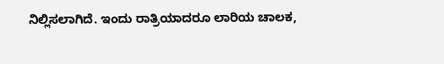ನಿಲ್ಲಿಸಲಾಗಿದೆ. ಇಂದು ರಾತ್ರಿಯಾದರೂ ಲಾರಿಯ ಚಾಲಕ,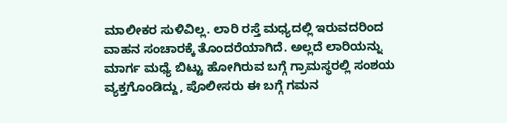ಮಾಲೀಕರ ಸುಳಿವಿಲ್ಲ. ಲಾರಿ ರಸ್ತೆ ಮಧ್ಯದಲ್ಲಿ ಇರುವದರಿಂದ ವಾಹನ ಸಂಚಾರಕ್ಕೆ ತೊಂದರೆಯಾಗಿದೆ. ಅಲ್ಲದೆ ಲಾರಿಯನ್ನು ಮಾರ್ಗ ಮಧ್ಯೆ ಬಿಟ್ಟು ಹೋಗಿರುವ ಬಗ್ಗೆ ಗ್ರಾಮಸ್ಥರಲ್ಲಿ ಸಂಶಯ ವ್ಯಕ್ತಗೊಂಡಿದ್ದು, ಪೊಲೀಸರು ಈ ಬಗ್ಗೆ ಗಮನ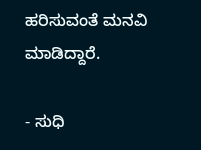ಹರಿಸುವಂತೆ ಮನವಿ ಮಾಡಿದ್ದಾರೆ.

- ಸುಧಿ